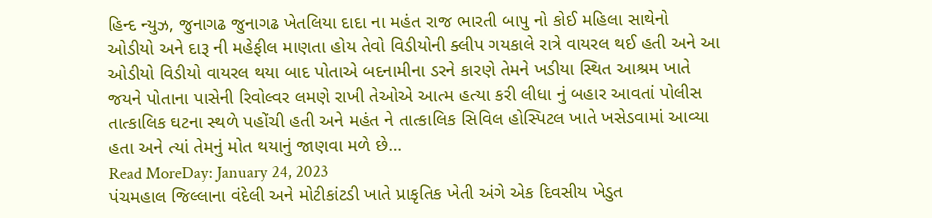હિન્દ ન્યુઝ, જુનાગઢ જુનાગઢ ખેતલિયા દાદા ના મહંત રાજ ભારતી બાપુ નો કોઈ મહિલા સાથેનો ઓડીયો અને દારૂ ની મહેફીલ માણતા હોય તેવો વિડીયોની ક્લીપ ગયકાલે રાત્રે વાયરલ થઈ હતી અને આ ઓડીયો વિડીયો વાયરલ થયા બાદ પોતાએ બદનામીના ડરને કારણે તેમને ખડીયા સ્થિત આશ્રમ ખાતે જયને પોતાના પાસેની રિવોલ્વર લમણે રાખી તેઓએ આત્મ હત્યા કરી લીધા નું બહાર આવતાં પોલીસ તાત્કાલિક ઘટના સ્થળે પહોંચી હતી અને મહંત ને તાત્કાલિક સિવિલ હોસ્પિટલ ખાતે ખસેડવામાં આવ્યા હતા અને ત્યાં તેમનું મોત થયાનું જાણવા મળે છે…
Read MoreDay: January 24, 2023
પંચમહાલ જિલ્લાના વંદેલી અને મોટીકાંટડી ખાતે પ્રાકૃતિક ખેતી અંગે એક દિવસીય ખેડુત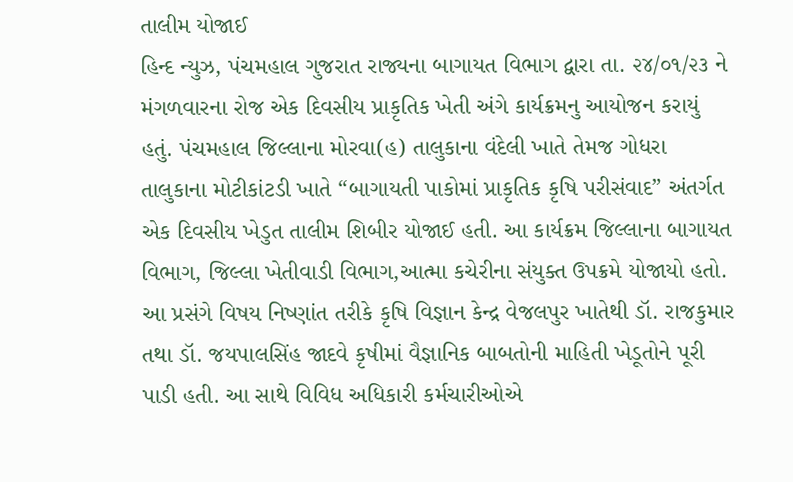તાલીમ યોજાઈ
હિન્દ ન્યુઝ, પંચમહાલ ગુજરાત રાજ્યના બાગાયત વિભાગ દ્વારા તા. ૨૪/૦૧/૨૩ ને મંગળવારના રોજ એક દિવસીય પ્રાકૃતિક ખેતી અંગે કાર્યક્રમનુ આયોજન કરાયું હતું. પંચમહાલ જિલ્લાના મોરવા(હ) તાલુકાના વંદેલી ખાતે તેમજ ગોધરા તાલુકાના મોટીકાંટડી ખાતે “બાગાયતી પાકોમાં પ્રાકૃતિક કૃષિ પરીસંવાદ” અંતર્ગત એક દિવસીય ખેડુત તાલીમ શિબીર યોજાઈ હતી. આ કાર્યક્રમ જિલ્લાના બાગાયત વિભાગ, જિલ્લા ખેતીવાડી વિભાગ,આત્મા કચેરીના સંયુક્ત ઉપક્રમે યોજાયો હતો. આ પ્રસંગે વિષય નિષ્ણાંત તરીકે કૃષિ વિજ્ઞાન કેન્દ્ર વેજલપુર ખાતેથી ડૉ. રાજકુમાર તથા ડૉ. જયપાલસિંહ જાદવે કૃષીમાં વૈજ્ઞાનિક બાબતોની માહિતી ખેડૂતોને પૂરી પાડી હતી. આ સાથે વિવિધ અધિકારી કર્મચારીઓએ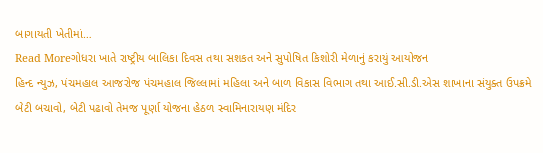બાગાયતી ખેતીમાં…
Read Moreગોધરા ખાતે રાષ્ટ્રીય બાલિકા દિવસ તથા સશકત અને સુપોષિત કિશોરી મેળાનું કરાયું આયોજન
હિન્દ ન્યુઝ, પંચમહાલ આજરોજ પંચમહાલ જિલ્લામાં મહિલા અને બાળ વિકાસ વિભાગ તથા આઈ.સી.ડી.એસ શાખાના સંયુક્ત ઉપક્રમે બેટી બચાવો, બેટી પઢાવો તેમજ પૂર્ણા યોજના હેઠળ સ્વામિનારાયણ મંદિર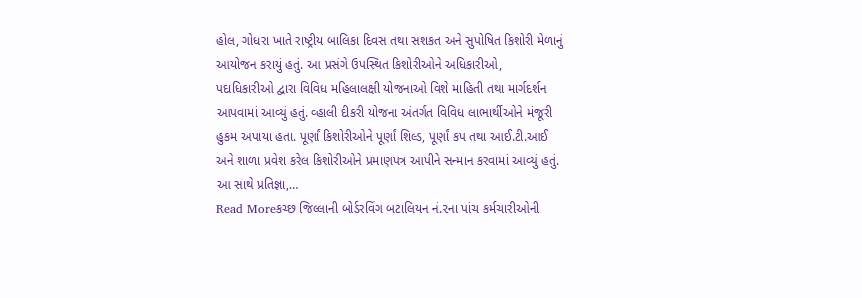હોલ, ગોધરા ખાતે રાષ્ટ્રીય બાલિકા દિવસ તથા સશકત અને સુપોષિત કિશોરી મેળાનું આયોજન કરાયું હતું. આ પ્રસંગે ઉપસ્થિત કિશોરીઓને અધિકારીઓ, પદાધિકારીઓ દ્વારા વિવિધ મહિલાલક્ષી યોજનાઓ વિશે માહિતી તથા માર્ગદર્શન આપવામાં આવ્યું હતું. વ્હાલી દીકરી યોજના અંતર્ગત વિવિધ લાભાર્થીઓને મંજૂરી હુકમ અપાયા હતા. પૂર્ણાં કિશોરીઓને પૂર્ણાં શિલ્ડ, પૂર્ણાં કપ તથા આઈ.ટી.આઈ અને શાળા પ્રવેશ કરેલ કિશોરીઓને પ્રમાણપત્ર આપીને સન્માન કરવામાં આવ્યું હતું. આ સાથે પ્રતિજ્ઞા,…
Read Moreકચ્છ જિલ્લાની બોર્ડરવિંગ બટાલિયન નં.૨ના પાંચ કર્મચારીઓની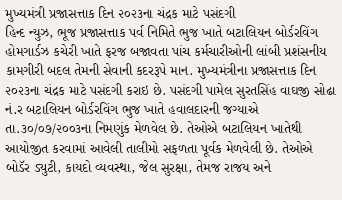મુખ્યમંત્રી પ્રજાસત્તાક દિન ૨૦૨૩ના ચંદ્રક માટે પસંદગી
હિન્દ ન્યુઝ, ભૂજ પ્રજાસત્તાક પર્વ નિમિતે ભુજ ખાતે બટાલિયન બોર્ડરવિંગ હોમગાર્ડઝ કચેરી ખાતે ફરજ બજાવતા પાંચ કર્મચારીઓની લાંબી પ્રશંસનીય કામગીરી બદલ તેમની સેવાની કદરરૂપે માન. મુખ્યમંત્રીના પ્રજાસત્તાક દિન ૨૦૨૩ના ચંદ્રક માટે પસંદગી કરાઇ છે. પસંદગી પામેલ સુરતસિંહ વાઘજી સોઢા નં.ર બટાલિયન બોર્ડરવિંગ ભુજ ખાતે હવાલદારની જગ્યાએ તા.૩૦/૦૭/૨૦૦૩ના નિમણુંક મેળવેલ છે. તેઓએ બટાલિયન ખાતેથી આયોજીત કરવામાં આવેલી તાલીમો સફળતા પૂર્વક મેળવેલી છે. તેઓએ બોડૅર ડ્યુટી, કાયદો વ્યવસ્થા, જેલ સુરક્ષા, તેમજ રાજય અને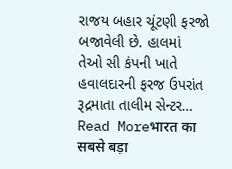રાજય બહાર ચૂંટણી ફરજો બજાવેલી છે. હાલમાં તેઓ સી કંપની ખાતે હવાલદારની ફરજ ઉપરાંત રૂદ્રમાતા તાલીમ સેન્ટર…
Read Moreभारत का सबसे बड़ा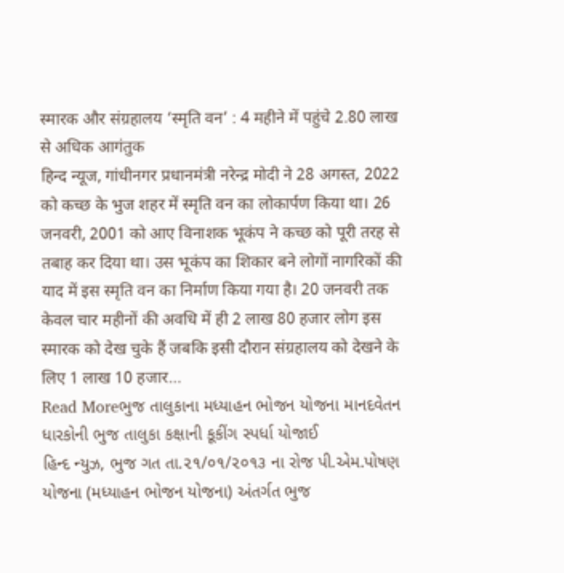स्मारक और संग्रहालय ‘स्मृति वन’ : 4 महीने में पहुंचे 2.80 लाख से अधिक आगंतुक
हिन्द न्यूज, गांधीनगर प्रधानमंत्री नरेन्द्र मोदी ने 28 अगस्त, 2022 को कच्छ के भुज शहर में स्मृति वन का लोकार्पण किया था। 26 जनवरी, 2001 को आए विनाशक भूकंप ने कच्छ को पूरी तरह से तबाह कर दिया था। उस भूकंप का शिकार बने लोगों नागरिकों की याद में इस स्मृति वन का निर्माण किया गया है। 20 जनवरी तक केवल चार महीनों की अवधि में ही 2 लाख 80 हजार लोग इस स्मारक को देख चुके हैं जबकि इसी दौरान संग्रहालय को देखने के लिए 1 लाख 10 हजार…
Read Moreભુજ તાલુકાના મધ્યાહન ભોજન યોજના માનદવેતન ધારકોની ભુજ તાલુકા કક્ષાની કૂકીંગ સ્પર્ધા યોજાઈ
હિન્દ ન્યુઝ, ભુજ ગત તા.૨૧/૦૧/૨૦૧૩ ના રોજ પી.એમ.પોષણ યોજના (મધ્યાહન ભોજન યોજના) અંતર્ગત ભુજ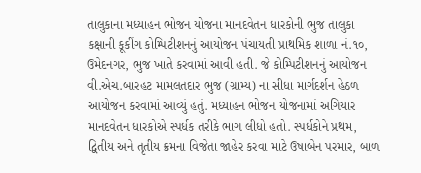તાલુકાના મધ્યાહન ભોજન યોજના માનદવેતન ધારકોની ભુજ તાલુકા કક્ષાની કૂકીંગ કોમ્પિટીશનનું આયોજન પંચાયતી પ્રાથમિક શાળા નં.૧૦, ઉમેદનગર, ભુજ ખાતે કરવામાં આવી હતી. જે કોમ્પિટીશનનું આયોજન વી.એચ.બારહટ મામલતદાર ભુજ (ગ્રામ્ય) ના સીધા માર્ગદર્શન હેઠળ આયોજન કરવામાં આવ્યું હતું. મધ્યાહન ભોજન યોજનામાં અગિયાર માનદવેતન ધારકોએ સ્પર્ધક તરીકે ભાગ લીધો હતો. સ્પર્ધકોને પ્રથમ, દ્વિતીય અને તૃતીય ક્રમના વિજેતા જાહેર કરવા માટે ઉષાબેન પરમાર, બાળ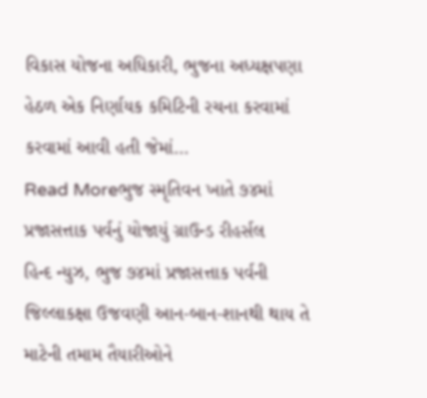વિકાસ યોજના અધિકારી, ભુજના અધ્યક્ષપણા હેઠળ એક નિર્ણાયક કમિટિની રચના કરવામાં કરવામાં આવી હતી જેમાં…
Read Moreભુજ સ્મૃતિવન ખાતે ૭૪માં પ્રજાસત્તાક પર્વનું યોજાયું ગ્રાઉન્ડ રીહર્સલ
હિન્દ ન્યુઝ, ભુજ ૭૪માં પ્રજાસત્તાક પર્વની જિલ્લાકક્ષા ઉજવણી આન-બાન-શાનથી થાય તે માટેની તમામ તૈયારીઓને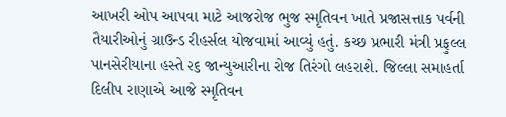આખરી ઓપ આપવા માટે આજરોજ ભુજ સ્મૃતિવન ખાતે પ્રજાસત્તાક પર્વની તૈયારીઓનું ગ્રાઉન્ડ રીહર્સલ યોજવામાં આવ્યું હતું. કચ્છ પ્રભારી મંત્રી પ્રફુલ્લ પાનસેરીયાના હસ્તે ૨૬ જાન્યુઆરીના રોજ તિરંગો લહરાશે. જિલ્લા સમાહર્તા દિલીપ રાણાએ આજે સ્મૃતિવન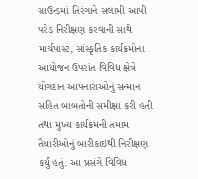ગ્રાઉન્ડમાં તિરંગાને સલામી આપી પરેડ નિરીક્ષણ કરવાની સાથે માર્ચપાસ્ટ, સાંસ્કૃતિક કાર્યક્રમોના આયોજન ઉપરાંત વિવિધ ક્ષેત્રે યોગદાન આપનારાઓનું સન્માન સહિત બાબતોની સમીક્ષા કરી હતી તથા મુખ્ય કાર્યક્રમની તમામ તૈયારીઓનું બારીકાઇથી નિરીક્ષણ કર્યું હતું. આ પ્રસંગે વિવિધ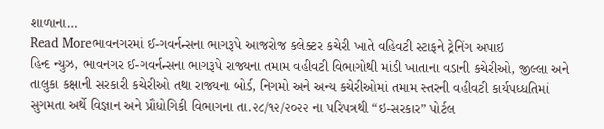શાળાના…
Read Moreભાવનગરમાં ઈ-ગવર્નન્સના ભાગરૂપે આજરોજ કલેક્ટર કચેરી ખાતે વહિવટી સ્ટાફને ટ્રેનિંગ અપાઇ
હિન્દ ન્યુઝ, ભાવનગર ઈ-ગવર્નન્સના ભાગરૂપે રાજ્યના તમામ વહીવટી વિભાગોથી માંડી ખાતાના વડાની કચેરીઓ, જીલ્લા અને તાલુકા કક્ષાની સરકારી કચેરીઓ તથા રાજ્યના બોર્ડ, નિગમો અને અન્ય કચેરીઓમાં તમામ સ્તરની વહીવટી કાર્યપધ્ધતિમાં સુગમતા અર્થે વિજ્ઞાન અને પ્રૌધોગિકી વિભાગના તા.૨૮/૧૨/૨૦૨૨ ના પરિપત્રથી “ઇ-સરકાર” પોર્ટલ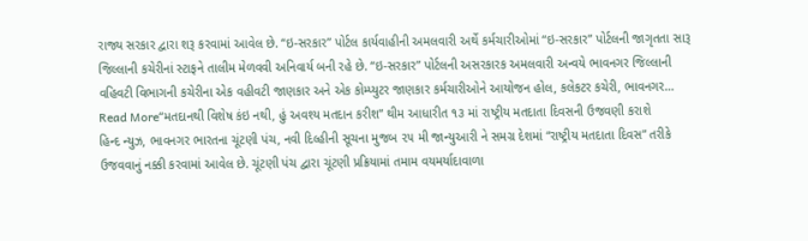રાજ્ય સરકાર દ્વારા શરૂ કરવામાં આવેલ છે. “ઇ-સરકાર” પોર્ટલ કાર્યવાહીની અમલવારી અર્થે કર્મચારીઓમાં “ઇ-સરકાર” પોર્ટલની જાગૃતતા સારૂ જિલ્લાની કચેરીનાં સ્ટાફને તાલીમ મેળવવી અનિવાર્ય બની રહે છે. “ઇ-સરકાર” પોર્ટલની અસરકારક અમલવારી અન્વયે ભાવનગર જિલ્લાની વહિવટી વિભાગની કચેરીના એક વહીવટી જાણકાર અને એક કોમ્પ્યુટર જાણકાર કર્મચારીઓને આયોજન હોલ, કલેકટર કચેરી, ભાવનગર…
Read More“મતદાનથી વિશેષ કંઇ નથી, હું અવશ્ય મતદાન કરીશ” થીમ આધારીત ૧૩ માં રાષ્ટ્રીય મતદાતા દિવસની ઉજવણી કરાશે
હિન્દ ન્યુઝ, ભાવનગર ભારતના ચૂંટણી પંચ, નવી દિલ્હીની સૂચના મુજબ ૨૫ મી જાન્યુઆરી ને સમગ્ર દેશમાં “રાષ્ટ્રીય મતદાતા દિવસ” તરીકે ઉજવવાનું નક્કી કરવામાં આવેલ છે. ચૂંટણી પંચ દ્વારા ચૂંટણી પ્રક્રિયામાં તમામ વયમર્યાદાવાળા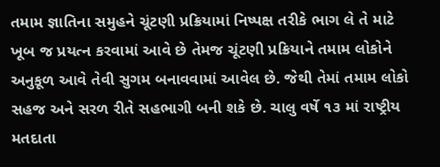તમામ જ્ઞાતિના સમુહને ચૂંટણી પ્રક્રિયામાં નિષ્પક્ષ તરીકે ભાગ લે તે માટે ખૂબ જ પ્રયત્ન કરવામાં આવે છે તેમજ ચૂંટણી પ્રક્રિયાને તમામ લોકોને અનુકૂળ આવે તેવી સુગમ બનાવવામાં આવેલ છે. જેથી તેમાં તમામ લોકો સહજ અને સરળ રીતે સહભાગી બની શકે છે. ચાલુ વર્ષે ૧૩ માં રાષ્ટ્રીય મતદાતા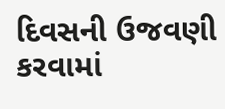દિવસની ઉજવણી કરવામાં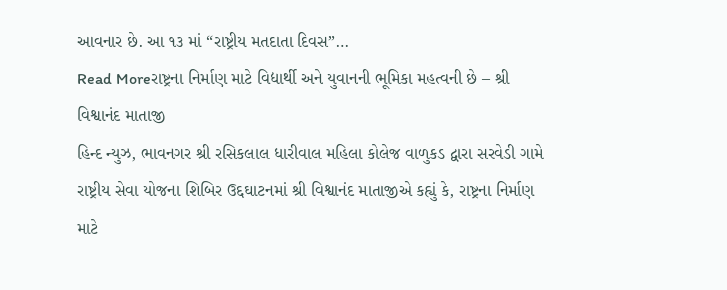આવનાર છે. આ ૧૩ માં “રાષ્ટ્રીય મતદાતા દિવસ”…
Read Moreરાષ્ટ્રના નિર્માણ માટે વિદ્યાર્થી અને યુવાનની ભૂમિકા મહત્વની છે – શ્રી વિશ્વાનંદ માતાજી
હિન્દ ન્યુઝ, ભાવનગર શ્રી રસિકલાલ ધારીવાલ મહિલા કોલેજ વાળુકડ દ્વારા સરવેડી ગામે રાષ્ટ્રીય સેવા યોજના શિબિર ઉદ્દઘાટનમાં શ્રી વિશ્વાનંદ માતાજીએ કહ્યું કે, રાષ્ટ્રના નિર્માણ માટે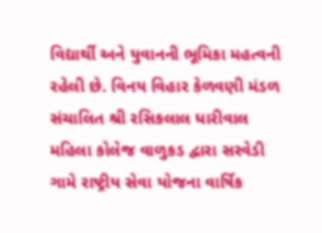વિદ્યાર્થી અને યુવાનની ભૂમિકા મહત્વની રહેલી છે. વિનય વિહાર કેળવણી મંડળ સંચાલિત શ્રી રસિકલાલ ધારીવાલ મહિલા કોલેજ વાળુકડ દ્વારા સરવેડી ગામે રાષ્ટ્રીય સેવા યોજના વાર્ષિક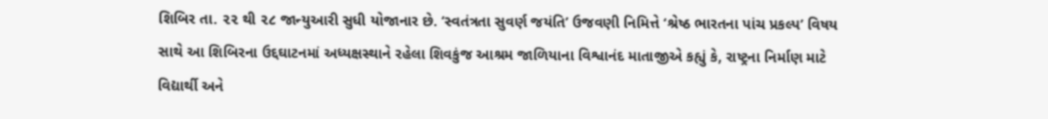શિબિર તા. ૨૨ થી ૨૮ જાન્યુઆરી સુધી યોજાનાર છે. ‘સ્વતંત્રતા સુવર્ણ જયંતિ’ ઉજવણી નિમિત્તે ‘શ્રેષ્ઠ ભારતના પાંચ પ્રકલ્પ’ વિષય સાથે આ શિબિરના ઉદ્દઘાટનમાં અધ્યક્ષસ્થાને રહેલા શિવકુંજ આશ્રમ જાળિયાના વિશ્વાનંદ માતાજીએ કહ્યું કે, રાષ્ટ્રના નિર્માણ માટે વિદ્યાર્થી અને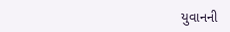યુવાનની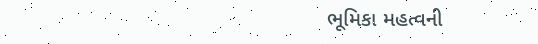ભૂમિકા મહત્વની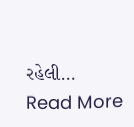રહેલી…
Read More